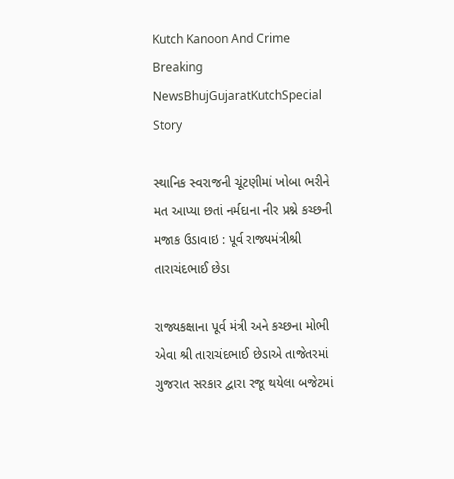Kutch Kanoon And Crime
Breaking NewsBhujGujaratKutchSpecial Story

સ્થાનિક સ્વરાજની ચૂંટણીમાં ખોબા ભરીને મત આપ્યા છતાં નર્મદાના નીર પ્રશ્ને કચ્છની મજાક ઉડાવાઇ : પૂર્વ રાજ્યમંત્રીશ્રી તારાચંદભાઈ છેડા

રાજ્યકક્ષાના પૂર્વ મંત્રી અને કચ્છના મોભી એવા શ્રી તારાચંદભાઈ છેડાએ તાજેતરમાં ગુજરાત સરકાર દ્વારા રજૂ થયેલા બજેટમાં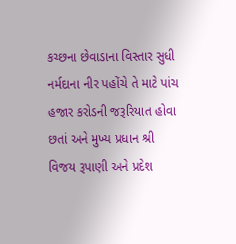કચ્છના છેવાડાના વિસ્તાર સુધી નર્મદાના નીર પહોંચે તે માટે પાંચ હજાર કરોડની જરૂરિયાત હોવા છતાં અને મુખ્ય પ્રધાન શ્રી વિજય રૂપાણી અને પ્રદેશ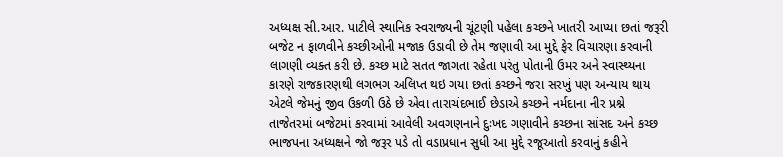અધ્યક્ષ સી.આર. પાટીલે સ્થાનિક સ્વરાજ્યની ચૂંટણી પહેલા કચ્છને ખાતરી આપ્યા છતાં જરૂરી બજેટ ન ફાળવીને કચ્છીઓની મજાક ઉડાવી છે તેમ જણાવી આ મુદ્દે ફેર વિચારણા કરવાની લાગણી વ્યક્ત કરી છે. કચ્છ માટે સતત જાગતા રહેતા પરંતુ પોતાની ઉમર અને સ્વાસ્થ્યના કારણે રાજકારણથી લગભગ અલિપ્ત થઇ ગયા છતાં કચ્છને જરા સરખું પણ અન્યાય થાય એટલે જેમનું જીવ ઉકળી ઉઠે છે એવા તારાચંદભાઈ છેડાએ કચ્છને નર્મદાના નીર પ્રશ્ને તાજેતરમાં બજેટમાં કરવામાં આવેલી અવગણનાને દુઃખદ ગણાવીને કચ્છના સાંસદ અને કચ્છ ભાજપના અધ્યક્ષને જો જરૂર પડે તો વડાપ્રધાન સુધી આ મુદ્દે રજૂઆતો કરવાનું કહીને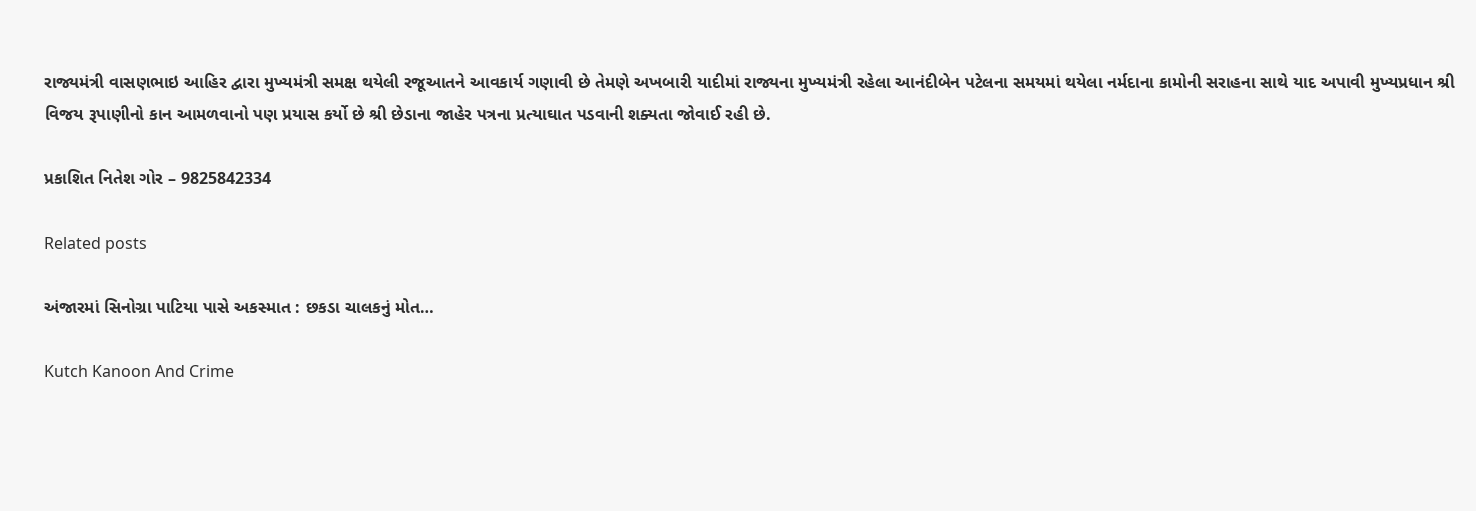રાજ્યમંત્રી વાસણભાઇ આહિર દ્વારા મુખ્યમંત્રી સમક્ષ થયેલી રજૂઆતને આવકાર્ય ગણાવી છે તેમણે અખબારી યાદીમાં રાજ્યના મુખ્યમંત્રી રહેલા આનંદીબેન પટેલના સમયમાં થયેલા નર્મદાના કામોની સરાહના સાથે યાદ અપાવી મુખ્યપ્રધાન શ્રી વિજય રૂપાણીનો કાન આમળવાનો પણ પ્રયાસ કર્યો છે શ્રી છેડાના જાહેર પત્રના પ્રત્યાઘાત પડવાની શક્યતા જોવાઈ રહી છે.

પ્રકાશિત નિતેશ ગોર – 9825842334

Related posts

અંજારમાં સિનોગ્રા પાટિયા પાસે અકસ્માત : છકડા ચાલકનું મોત…

Kutch Kanoon And Crime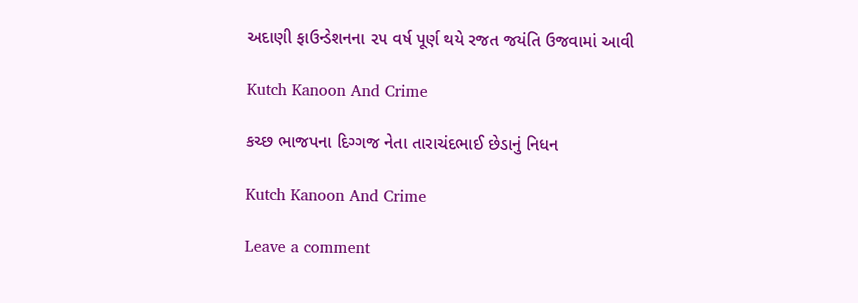અદાણી ફાઉન્ડેશનના ૨૫ વર્ષ પૂર્ણ થયે રજત જયંતિ ઉજવામાં આવી

Kutch Kanoon And Crime

કચ્છ ભાજપના દિગ્ગજ નેતા તારાચંદભાઈ છેડાનું નિધન

Kutch Kanoon And Crime

Leave a comment